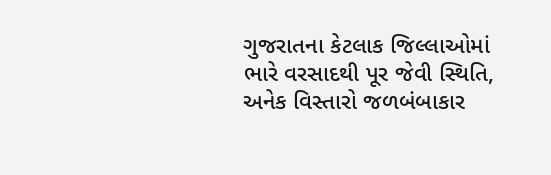ગુજરાતના કેટલાક જિલ્લાઓમાં ભારે વરસાદથી પૂર જેવી સ્થિતિ, અનેક વિસ્તારો જળબંબાકાર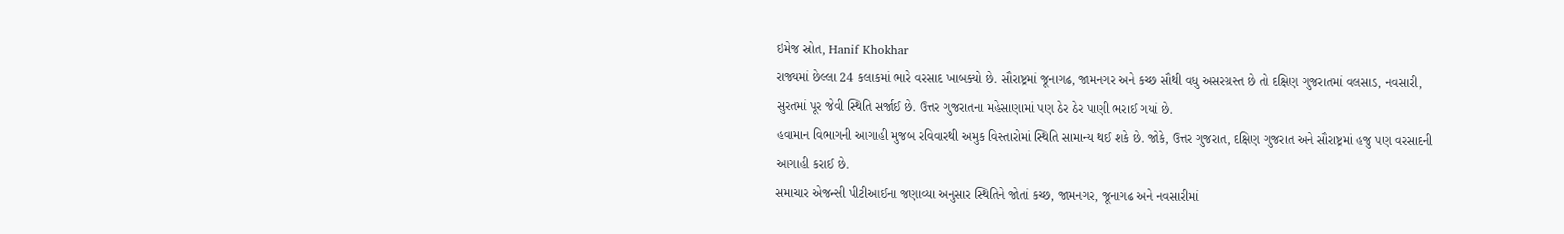ઇમેજ સ્રોત, Hanif Khokhar
રાજ્યમાં છેલ્લા 24 કલાકમાં ભારે વરસાદ ખાબક્યો છે. સૌરાષ્ટ્રમાં જૂનાગઢ, જામનગર અને કચ્છ સૌથી વધુ અસરગ્રસ્ત છે તો દક્ષિણ ગુજરાતમાં વલસાડ, નવસારી, સુરતમાં પૂર જેવી સ્થિતિ સર્જાઈ છે. ઉત્તર ગુજરાતના મહેસાણામાં પણ ઠેર ઠેર પાણી ભરાઈ ગયાં છે.
હવામાન વિભાગની આગાહી મુજબ રવિવારથી અમુક વિસ્તારોમાં સ્થિતિ સામાન્ય થઈ શકે છે. જોકે, ઉત્તર ગુજરાત, દક્ષિણ ગુજરાત અને સૌરાષ્ટ્રમાં હજુ પણ વરસાદની આગાહી કરાઈ છે.
સમાચાર એજન્સી પીટીઆઈના જણાવ્યા અનુસાર સ્થિતિને જોતાં કચ્છ, જામનગર, જૂનાગઢ અને નવસારીમાં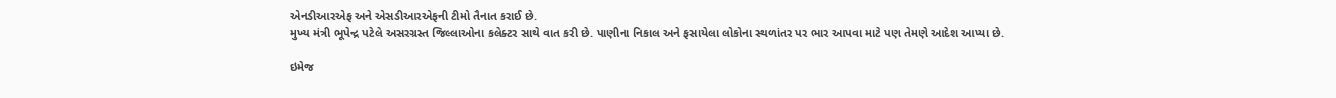એનડીઆરએફ અને એસડીઆરએફની ટીમો તૈનાત કરાઈ છે.
મુખ્ય મંત્રી ભૂપેન્દ્ર પટેલે અસરગ્રસ્ત જિલ્લાઓના કલેક્ટર સાથે વાત કરી છે. પાણીના નિકાલ અને ફસાયેલા લોકોના સ્થળાંતર પર ભાર આપવા માટે પણ તેમણે આદેશ આપ્યા છે.

ઇમેજ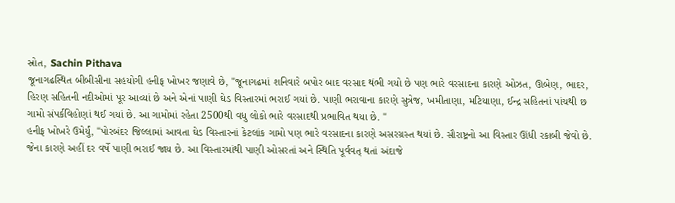સ્રોત, Sachin Pithava
જૂનાગઢસ્થિત બીબીસીના સહયોગી હનીફ ખોખર જણાવે છે, "જૂનાગઢમાં શનિવારે બપોર બાદ વરસાદ થંભી ગયો છે પણ ભારે વરસાદના કારણે ઓઝત, ઊબેણ, ભાદર, હિરણ સહિતની નદીઓમાં પૂર આવ્યાં છે અને એનાં પાણી ઘેડ વિસ્તારમાં ભરાઈ ગયાં છે. પાણી ભરાવાના કારણે સુત્રેજ, ખમીતાણા, મટિયાણા, ઈન્દ્ર સહિતનાં પાંચથી છ ગામો સંપર્કવિહોણાં થઈ ગયાં છે. આ ગામોમાં રહેતા 2500થી વધુ લોકો ભારે વરસાદથી પ્રભાવિત થયા છે. "
હનીફ ખોખરે ઉમેર્યું, "પોરબંદર જિલ્લામાં આવતા ઘેડ વિસ્તારનાં કેટલાંક ગામો પણ ભારે વરસાદના કારણે અસરગ્રસ્ત થયાં છે. સૌરાષ્ટ્રનો આ વિસ્તાર ઊંધી રકાબી જેવો છે. જેના કારણે અહીં દર વર્ષે પાણી ભરાઈ જાય છે. આ વિસ્તારમાંથી પાણી ઓસરતાં અને સ્થિતિ પૂર્વવત્ થતાં અંદાજે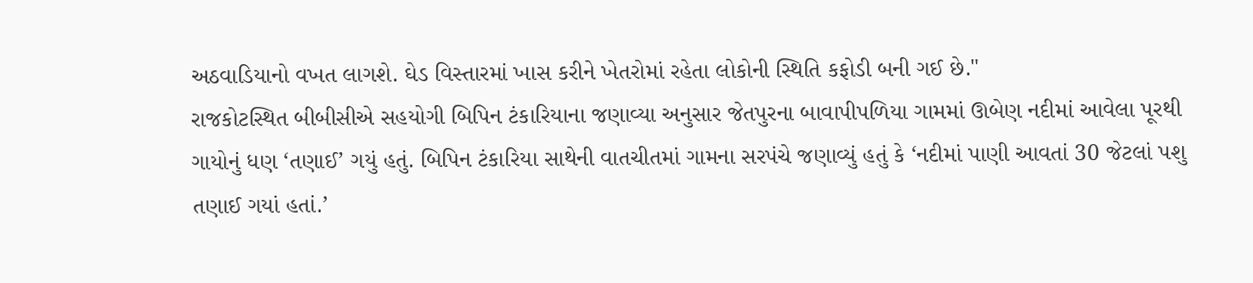અઠવાડિયાનો વખત લાગશે. ઘેડ વિસ્તારમાં ખાસ કરીને ખેતરોમાં રહેતા લોકોની સ્થિતિ કફોડી બની ગઈ છે."
રાજકોટસ્થિત બીબીસીએ સહયોગી બિપિન ટંકારિયાના જણાવ્યા અનુસાર જેતપુરના બાવાપીપળિયા ગામમાં ઊબેણ નદીમાં આવેલા પૂરથી ગાયોનું ધણ ‘તણાઈ’ ગયું હતું. બિપિન ટંકારિયા સાથેની વાતચીતમાં ગામના સરપંચે જણાવ્યું હતું કે ‘નદીમાં પાણી આવતાં 30 જેટલાં પશુ તણાઈ ગયાં હતાં.’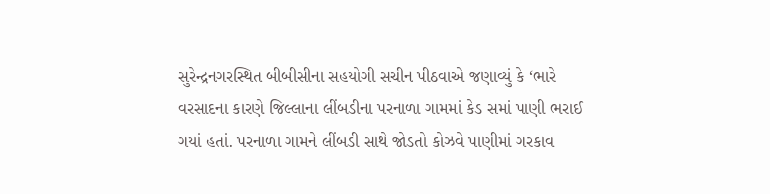સુરેન્દ્રનગરસ્થિત બીબીસીના સહયોગી સચીન પીઠવાએ જણાવ્યું કે ‘ભારે વરસાદના કારણે જિલ્લાના લીંબડીના પરનાળા ગામમાં કેડ સમાં પાણી ભરાઈ ગયાં હતાં. પરનાળા ગામને લીંબડી સાથે જોડતો કોઝવે પાણીમાં ગરકાવ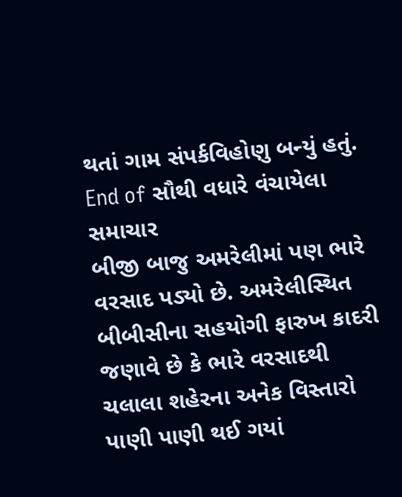થતાં ગામ સંપર્કવિહોણુ બન્યું હતું.
End of સૌથી વધારે વંચાયેલા સમાચાર
બીજી બાજુ અમરેલીમાં પણ ભારે વરસાદ પડ્યો છે. અમરેલીસ્થિત બીબીસીના સહયોગી ફારુખ કાદરી જણાવે છે કે ભારે વરસાદથી ચલાલા શહેરના અનેક વિસ્તારો પાણી પાણી થઈ ગયાં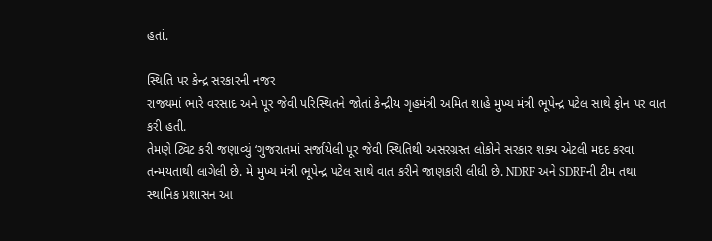હતાં.

સ્થિતિ પર કેન્દ્ર સરકારની નજર
રાજ્યમાં ભારે વરસાદ અને પૂર જેવી પરિસ્થિતને જોતાં કેન્દ્રીય ગૃહમંત્રી અમિત શાહે મુખ્ય મંત્રી ભૂપેન્દ્ર પટેલ સાથે ફોન પર વાત કરી હતી.
તેમણે ટ્વિટ કરી જણાવ્યું ‘ગુજરાતમાં સર્જાયેલી પૂર જેવી સ્થિતિથી અસરગ્રસ્ત લોકોને સરકાર શક્ય એટલી મદદ કરવા તન્મયતાથી લાગેલી છે. મે મુખ્ય મંત્રી ભૂપેન્દ્ર પટેલ સાથે વાત કરીને જાણકારી લીધી છે. NDRF અને SDRFની ટીમ તથા સ્થાનિક પ્રશાસન આ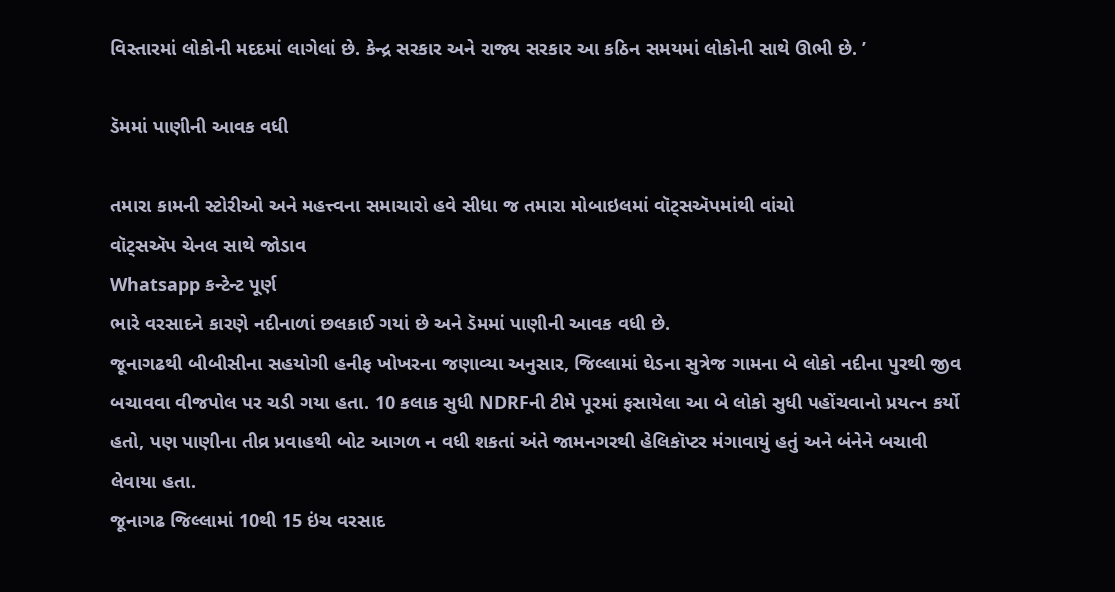વિસ્તારમાં લોકોની મદદમાં લાગેલાં છે. કેન્દ્ર સરકાર અને રાજ્ય સરકાર આ કઠિન સમયમાં લોકોની સાથે ઊભી છે. ’

ડૅમમાં પાણીની આવક વધી

તમારા કામની સ્ટોરીઓ અને મહત્ત્વના સમાચારો હવે સીધા જ તમારા મોબાઇલમાં વૉટ્સઍપમાંથી વાંચો
વૉટ્સઍપ ચેનલ સાથે જોડાવ
Whatsapp કન્ટેન્ટ પૂર્ણ
ભારે વરસાદને કારણે નદીનાળાં છલકાઈ ગયાં છે અને ડૅમમાં પાણીની આવક વધી છે.
જૂનાગઢથી બીબીસીના સહયોગી હનીફ ખોખરના જણાવ્યા અનુસાર, જિલ્લામાં ઘેડના સુત્રેજ ગામના બે લોકો નદીના પુરથી જીવ બચાવવા વીજપોલ પર ચડી ગયા હતા. 10 કલાક સુધી NDRFની ટીમે પૂરમાં ફસાયેલા આ બે લોકો સુધી પહોંચવાનો પ્રયત્ન કર્યો હતો, પણ પાણીના તીવ્ર પ્રવાહથી બોટ આગળ ન વધી શકતાં અંતે જામનગરથી હેલિકૉપ્ટર મંગાવાયું હતું અને બંનેને બચાવી લેવાયા હતા.
જૂનાગઢ જિલ્લામાં 10થી 15 ઇંચ વરસાદ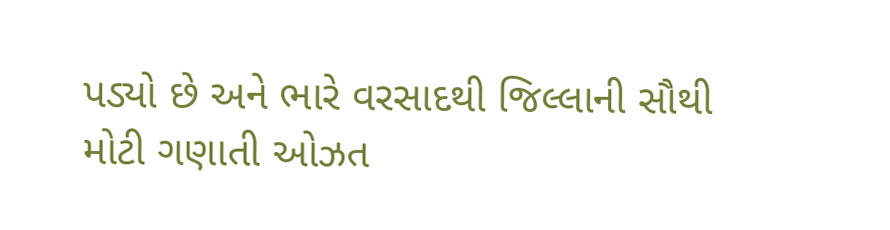પડ્યો છે અને ભારે વરસાદથી જિલ્લાની સૌથી મોટી ગણાતી ઓઝત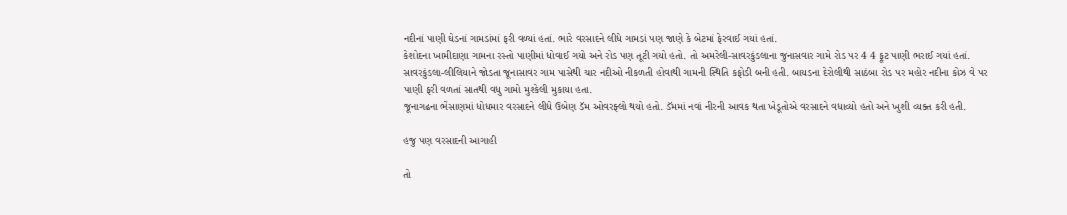નદીનાં પાણી ઘેડનાં ગામડાંમાં ફરી વળ્યાં હતાં. ભારે વરસાદને લીધે ગામડાં પણ જાણે કે બેટમાં ફેરવાઈ ગયાં હતાં.
કેશોદના ખામીદાણા ગામના રસ્તો પાણીમાં ધોવાઈ ગયો અને રોડ પણ તૂટી ગયો હતો. તો અમરેલી-સાવરકુંડલાના જુનાસવાર ગામે રોડ પર 4 4 ફૂટ પાણી ભરાઈ ગયાં હતાં.
સાવરકુંડલા-લીલિયાને જોડતા જૂનાસાવર ગામ પાસેથી ચાર નદીઓ નીકળતી હોવાથી ગામની સ્થિતિ કફોડી બની હતી. બાયડના દેરોલીથી સાઠંબા રોડ પર મહોર નદીના કોઝ વે પર પાણી ફરી વળતાં સાતથી વધુ ગામો મુશ્કેલી મુકાયા હતા.
જૂનાગઢના ભેંસાણમાં ધોધમાર વરસાદને લીધે ઉબેણ ડૅમ ઓવરફ્લો થયો હતો. ડૅમમાં નવાં નીરની આવક થતા ખેડૂતોએ વરસાદને વધાવ્યો હતો અને ખુશી વ્યક્ત કરી હતી.

હજુ પણ વરસાદની આગાહી

તો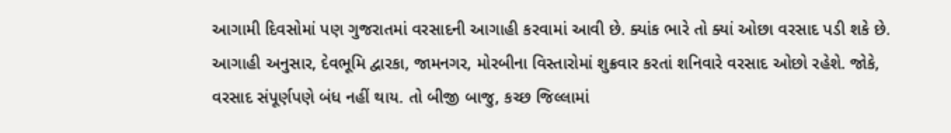આગામી દિવસોમાં પણ ગુજરાતમાં વરસાદની આગાહી કરવામાં આવી છે. ક્યાંક ભારે તો ક્યાં ઓછા વરસાદ પડી શકે છે.
આગાહી અનુસાર, દેવભૂમિ દ્વારકા, જામનગર, મોરબીના વિસ્તારોમાં શુક્રવાર કરતાં શનિવારે વરસાદ ઓછો રહેશે. જોકે, વરસાદ સંપૂર્ણપણે બંધ નહીં થાય. તો બીજી બાજુ, કચ્છ જિલ્લામાં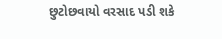છુટોછવાયો વરસાદ પડી શકે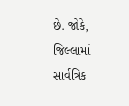છે. જોકે, જિલ્લામાં સાર્વત્રિક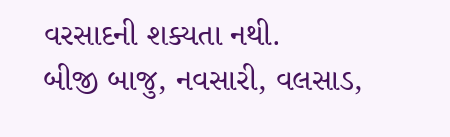વરસાદની શક્યતા નથી.
બીજી બાજુ, નવસારી, વલસાડ,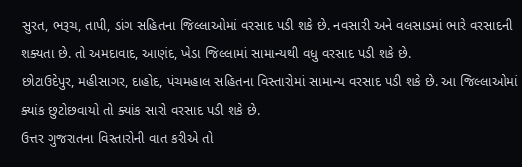સુરત, ભરૂચ, તાપી, ડાંગ સહિતના જિલ્લાઓમાં વરસાદ પડી શકે છે. નવસારી અને વલસાડમાં ભારે વરસાદની શક્યતા છે. તો અમદાવાદ, આણંદ, ખેડા જિલ્લામાં સામાન્યથી વધુ વરસાદ પડી શકે છે.
છોટાઉદેપુર, મહીસાગર, દાહોદ, પંચમહાલ સહિતના વિસ્તારોમાં સામાન્ય વરસાદ પડી શકે છે. આ જિલ્લાઓમાં ક્યાંક છુટોછવાયો તો ક્યાંક સારો વરસાદ પડી શકે છે.
ઉત્તર ગુજરાતના વિસ્તારોની વાત કરીએ તો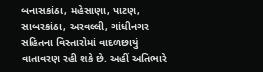બનાસકાંઠા, મહેસાણા, પાટણ, સાબરકાંઠા, અરવલ્લી, ગાંધીનગર સહિતના વિસ્તારોમાં વાદળછાયું વાતાવરણ રહી શકે છે. અહીં અતિભારે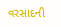વરસાદની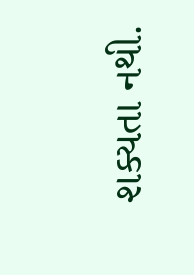શક્યતા નથી.